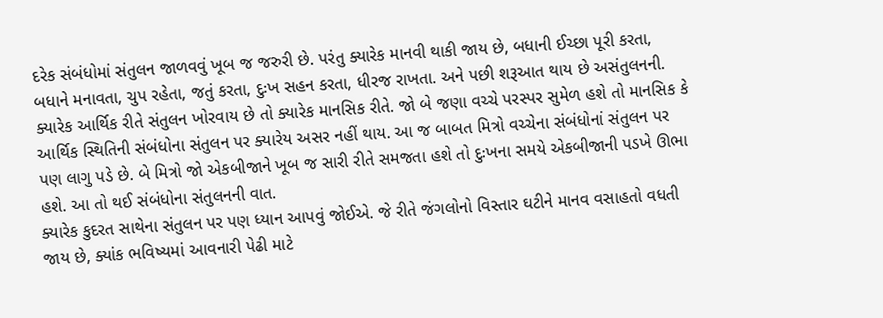દરેક સંબંધોમાં સંતુલન જાળવવું ખૂબ જ જરુરી છે. પરંતુ ક્યારેક માનવી થાકી જાય છે, બધાની ઈચ્છા પૂરી કરતા, બધાને મનાવતા, ચુપ રહેતા, જતું કરતા, દુઃખ સહન કરતા, ધીરજ રાખતા. અને પછી શરૂઆત થાય છે અસંતુલનની. ક્યારેક આર્થિક રીતે સંતુલન ખોરવાય છે તો ક્યારેક માનસિક રીતે. જો બે જણા વચ્ચે પરસ્પર સુમેળ હશે તો માનસિક કે આર્થિક સ્થિતિની સંબંધોના સંતુલન પર ક્યારેય અસર નહીં થાય. આ જ બાબત મિત્રો વચ્ચેના સંબંધોનાં સંતુલન પર પણ લાગુ પડે છે. બે મિત્રો જો એકબીજાને ખૂબ જ સારી રીતે સમજતા હશે તો દુઃખના સમયે એકબીજાની પડખે ઊભા હશે. આ તો થઈ સંબંધોના સંતુલનની વાત.
ક્યારેક કુદરત સાથેના સંતુલન પર પણ ધ્યાન આપવું જોઈએ. જે રીતે જંગલોનો વિસ્તાર ઘટીને માનવ વસાહતો વધતી જાય છે, ક્યાંક ભવિષ્યમાં આવનારી પેઢી માટે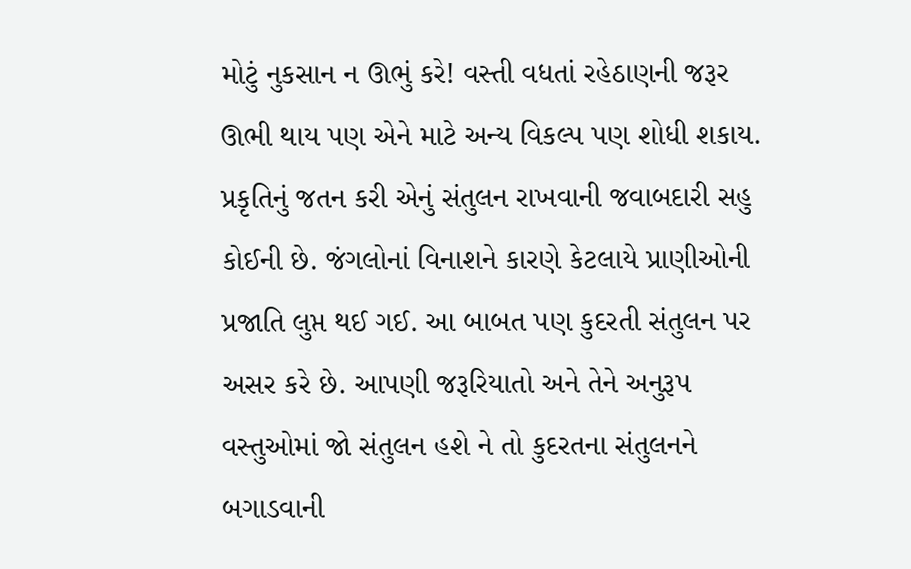મોટું નુકસાન ન ઊભું કરે! વસ્તી વધતાં રહેઠાણની જરૂર ઊભી થાય પણ એને માટે અન્ય વિકલ્પ પણ શોધી શકાય. પ્રકૃતિનું જતન કરી એનું સંતુલન રાખવાની જવાબદારી સહુ કોઈની છે. જંગલોનાં વિનાશને કારણે કેટલાયે પ્રાણીઓની પ્રજાતિ લુપ્ત થઈ ગઈ. આ બાબત પણ કુદરતી સંતુલન પર અસર કરે છે. આપણી જરૂરિયાતો અને તેને અનુરૂપ વસ્તુઓમાં જો સંતુલન હશે ને તો કુદરતના સંતુલનને બગાડવાની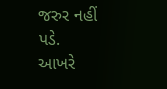જરુર નહીં પડે.
આખરે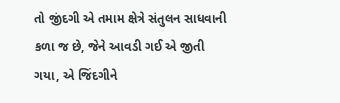તો જીંદગી એ તમામ ક્ષેત્રે સંતુલન સાધવાની કળા જ છે, જેને આવડી ગઈ એ જીતી ગયા, એ જિંદગીને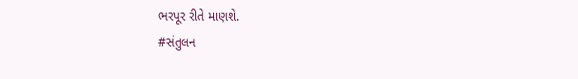ભરપૂર રીતે માણશે.
#સંતુલન